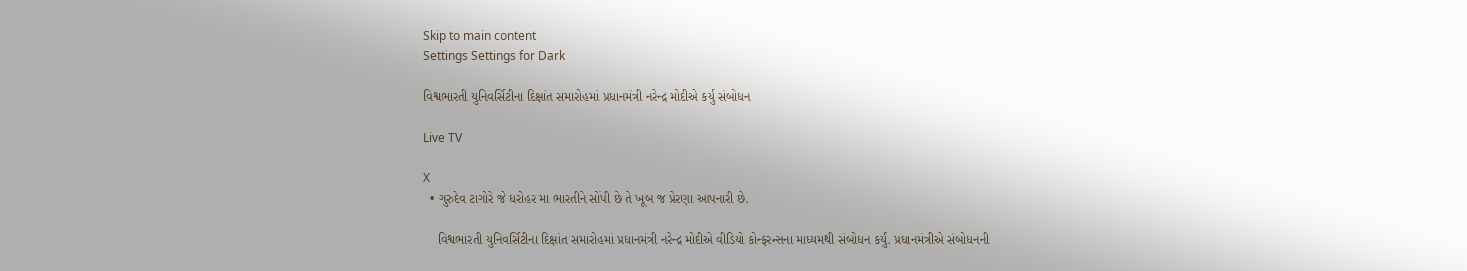Skip to main content
Settings Settings for Dark

વિશ્વભારતી યુનિવર્સિટીના દિક્ષાંત સમારોહમાં પ્રધાનમંત્રી નરેન્દ્ર મોદીએ કર્યુ સંબોધન

Live TV

X
  • ગુરુદેવ ટાગોરે જે ધરોહર મા ભારતીને સોંપી છે તે ખૂબ જ પ્રેરણા આપનારી છે.

    વિશ્વભારતી યુનિવર્સિટીના દિક્ષાંત સમારોહમાં પ્રધાનમંત્રી નરેન્દ્ર મોદીએ વીડિયો કોન્ફરન્સના માધ્યમથી સંબોધન કર્યું. પ્રધાનમંત્રીએ સંબોધનની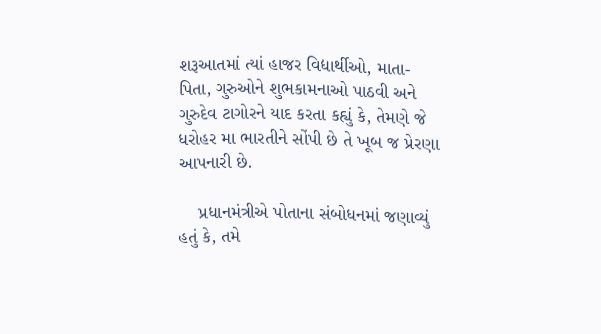શરૂઆતમાં ત્યાં હાજર વિદ્યાર્થીઓ, માતા-પિતા, ગુરુઓને શુભકામનાઓ પાઠવી અને ગુરુદેવ ટાગોરને યાદ કરતા કહ્યું કે, તેમણે જે ધરોહર મા ભારતીને સોંપી છે તે ખૂબ જ પ્રેરણા આપનારી છે.

    પ્રધાનમંત્રીએ પોતાના સંબોધનમાં જણાવ્યું હતું કે, તમે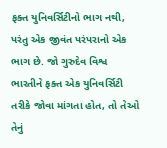ફક્ત યુનિવર્સિટીનો ભાગ નથી, પરંતુ એક જીવંત પરંપરાનો એક ભાગ છે. જો ગુરુદેવ વિશ્વ ભારતીને ફક્ત એક યુનિવર્સિટી તરીકે જોવા માંગતા હોત, તો તેઓ તેનું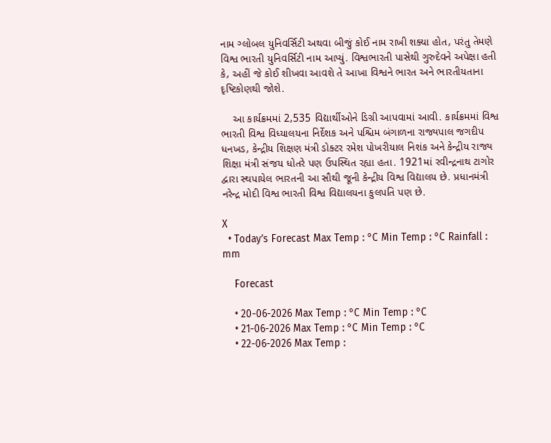નામ ગ્લોબલ યુનિવર્સિટી અથવા બીજું કોઈ નામ રાખી શક્યા હોત, પરંતુ તેમણે વિશ્વ ભારતી યુનિવર્સિટી નામ આપ્યું. વિશ્વભારતી પાસેથી ગુરુદેવને અપેક્ષા હતી કે, અહીં જે કોઈ શીખવા આવશે તે આખા વિશ્વને ભારત અને ભારતીયતાના દૃષ્ટિકોણથી જોશે.

    આ કાર્યક્રમમાં 2,535 વિદ્યાર્થીઓને ડિગ્રી આપવામાં આવી. કાર્યક્રમમાં વિશ્વ ભારતી વિશ્વ વિધ્યાલયના નિર્દેશક અને પશ્ચિમ બંગાળના રાજ્યપાલ જગદીપ ધનખડ, કેન્દ્રીય શિક્ષણ મંત્રી ડોક્ટર રમેશ પોખરીયાલ નિશંક અને કેન્દ્રીય રાજ્ય શિક્ષા મંત્રી સંજય ધોતરે પણ ઉપસ્થિત રહ્યા હતા. 1921માં રવીન્દ્રનાથ ટાગોર દ્વારા સ્થપાયેલ ભારતની આ સૌથી જૂની કેન્દ્રીય વિશ્વ વિદ્યાલય છે. પ્રધાનમંત્રી નરેન્દ્ર મોદી વિશ્વ ભારતી વિશ્વ વિદ્યાલયના કુલપતિ પણ છે.

X
  • Today’s Forecast Max Temp : °C Min Temp : °C Rainfall : mm

    Forecast

    • 20-06-2026 Max Temp : °C Min Temp : °C
    • 21-06-2026 Max Temp : °C Min Temp : °C
    • 22-06-2026 Max Temp :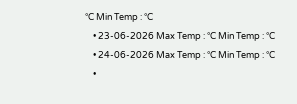°C Min Temp : °C
    • 23-06-2026 Max Temp : °C Min Temp : °C
    • 24-06-2026 Max Temp : °C Min Temp : °C
    •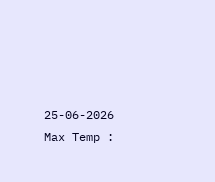25-06-2026 Max Temp :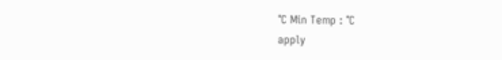°C Min Temp : °C
apply